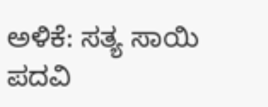ಅಳಿಕೆ: ಸತ್ಯ ಸಾಯಿ ಪದವಿ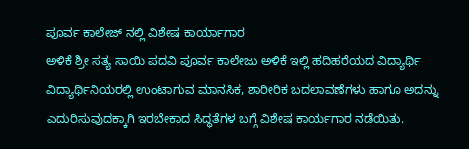ಪೂರ್ವ ಕಾಲೇಜ್ ನಲ್ಲಿ ವಿಶೇಷ ಕಾರ್ಯಾಗಾರ
ಅಳಿಕೆ ಶ್ರೀ ಸತ್ಯ ಸಾಯಿ ಪದವಿ ಪೂರ್ವ ಕಾಲೇಜು ಅಳಿಕೆ ಇಲ್ಲಿ ಹದಿಹರೆಯದ ವಿದ್ಯಾರ್ಥಿ ವಿದ್ಯಾರ್ಥಿನಿಯರಲ್ಲಿ ಉಂಟಾಗುವ ಮಾನಸಿಕ, ಶಾರೀರಿಕ ಬದಲಾವಣೆಗಳು ಹಾಗೂ ಅದನ್ನು ಎದುರಿಸುವುದಕ್ಕಾಗಿ ಇರಬೇಕಾದ ಸಿದ್ಧತೆಗಳ ಬಗ್ಗೆ ವಿಶೇಷ ಕಾರ್ಯಗಾರ ನಡೆಯಿತು.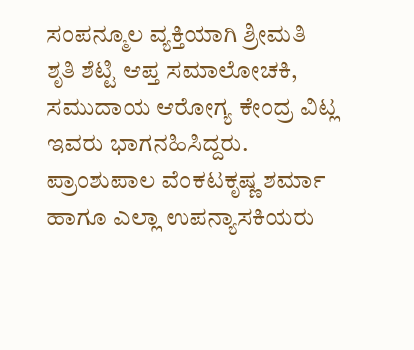ಸಂಪನ್ಮೂಲ ವ್ಯಕ್ತಿಯಾಗಿ ಶ್ರೀಮತಿ ಶೃತಿ ಶೆಟ್ಟಿ ಆಪ್ತ ಸಮಾಲೋಚಕಿ, ಸಮುದಾಯ ಆರೋಗ್ಯ ಕೇಂದ್ರ ವಿಟ್ಲ ಇವರು ಭಾಗನಹಿಸಿದ್ದರು. ಪ್ರಾಂಶುಪಾಲ ವೆಂಕಟಕೃಷ್ಣ ಶರ್ಮಾ ಹಾಗೂ ಎಲ್ಲಾ ಉಪನ್ಯಾಸಕಿಯರು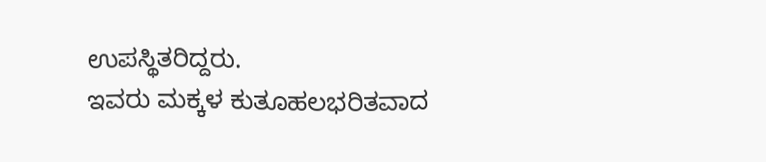ಉಪಸ್ಥಿತರಿದ್ದರು.
ಇವರು ಮಕ್ಕಳ ಕುತೂಹಲಭರಿತವಾದ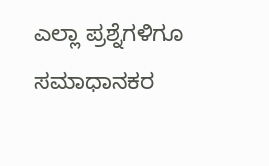ಎಲ್ಲಾ ಪ್ರಶ್ನೆಗಳಿಗೂ ಸಮಾಧಾನಕರ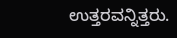ಉತ್ತರವನ್ನಿತ್ತರು.